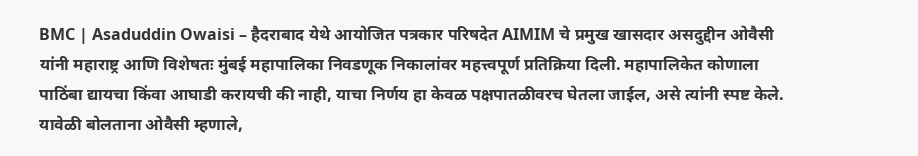BMC | Asaduddin Owaisi – हैदराबाद येथे आयोजित पत्रकार परिषदेत AIMIM चे प्रमुख खासदार असदुद्दीन ओवैसी यांनी महाराष्ट्र आणि विशेषतः मुंबई महापालिका निवडणूक निकालांवर महत्त्वपूर्ण प्रतिक्रिया दिली. महापालिकेत कोणाला पाठिंबा द्यायचा किंवा आघाडी करायची की नाही, याचा निर्णय हा केवळ पक्षपातळीवरच घेतला जाईल, असे त्यांनी स्पष्ट केले. यावेळी बोलताना ओवैसी म्हणाले,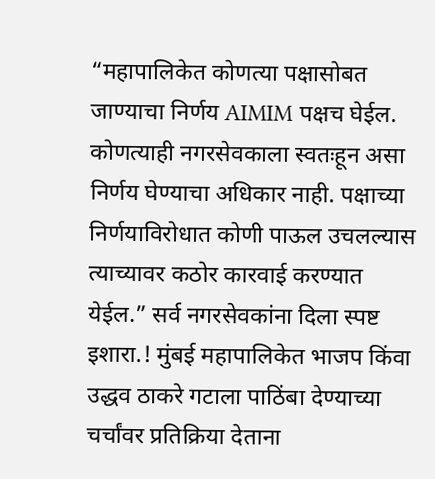“महापालिकेत कोणत्या पक्षासोबत जाण्याचा निर्णय AIMIM पक्षच घेईल. कोणत्याही नगरसेवकाला स्वतःहून असा निर्णय घेण्याचा अधिकार नाही. पक्षाच्या निर्णयाविरोधात कोणी पाऊल उचलल्यास त्याच्यावर कठोर कारवाई करण्यात येईल.” सर्व नगरसेवकांना दिला स्पष्ट इशारा.! मुंबई महापालिकेत भाजप किंवा उद्धव ठाकरे गटाला पाठिंबा देण्याच्या चर्चांवर प्रतिक्रिया देताना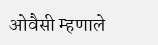ओवैसी म्हणाले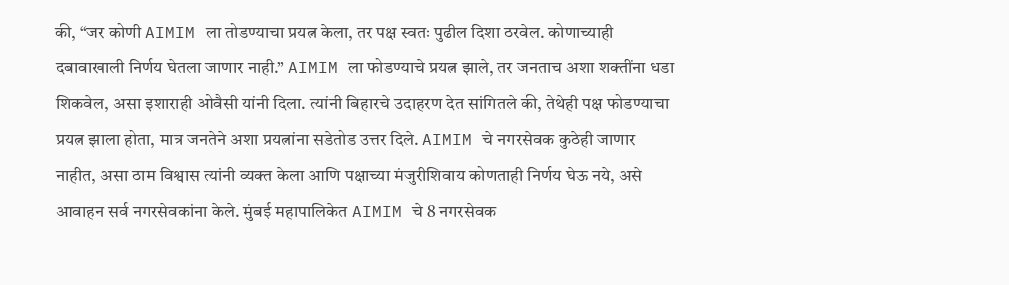की, “जर कोणी AIMIM ला तोडण्याचा प्रयत्न केला, तर पक्ष स्वतः पुढील दिशा ठरवेल. कोणाच्याही दबावाखाली निर्णय घेतला जाणार नाही.” AIMIM ला फोडण्याचे प्रयत्न झाले, तर जनताच अशा शक्तींना धडा शिकवेल, असा इशाराही ओवैसी यांनी दिला. त्यांनी बिहारचे उदाहरण देत सांगितले की, तेथेही पक्ष फोडण्याचा प्रयत्न झाला होता, मात्र जनतेने अशा प्रयत्नांना सडेतोड उत्तर दिले. AIMIM चे नगरसेवक कुठेही जाणार नाहीत, असा ठाम विश्वास त्यांनी व्यक्त केला आणि पक्षाच्या मंजुरीशिवाय कोणताही निर्णय घेऊ नये, असे आवाहन सर्व नगरसेवकांना केले. मुंबई महापालिकेत AIMIM चे 8 नगरसेवक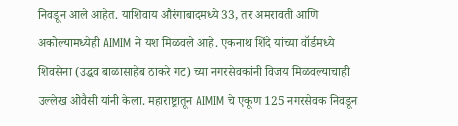निवडून आले आहेत. याशिवाय औरंगाबादमध्ये 33, तर अमरावती आणि अकोल्यामध्येही AIMIM ने यश मिळवले आहे. एकनाथ शिंदे यांच्या वॉर्डमध्ये शिवसेना (उद्धव बाळासाहेब ठाकरे गट) च्या नगरसेवकांनी विजय मिळवल्याचाही उल्लेख ओवैसी यांनी केला. महाराष्ट्रातून AIMIM चे एकूण 125 नगरसेवक निवडून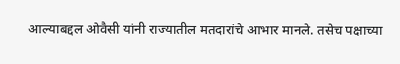आल्याबद्दल ओवैसी यांनी राज्यातील मतदारांचे आभार मानले. तसेच पक्षाच्या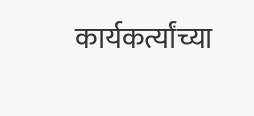कार्यकर्त्यांच्या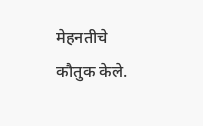मेहनतीचे कौतुक केले.